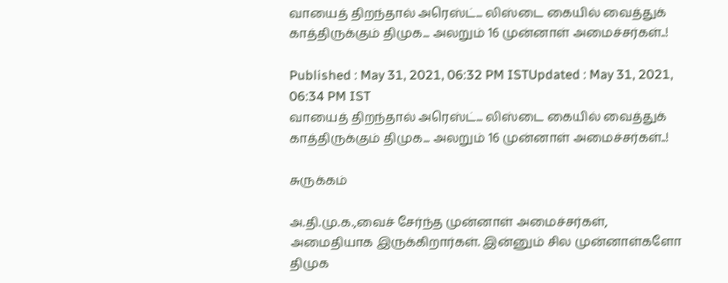வாயைத் திறந்தால் அரெஸ்ட்... லிஸ்டை கையில் வைத்துக் காத்திருக்கும் திமுக... அலறும் 16 முன்னாள் அமைச்சர்கள்..!

Published : May 31, 2021, 06:32 PM ISTUpdated : May 31, 2021, 06:34 PM IST
வாயைத் திறந்தால் அரெஸ்ட்... லிஸ்டை கையில் வைத்துக் காத்திருக்கும் திமுக... அலறும் 16 முன்னாள் அமைச்சர்கள்..!

சுருக்கம்

அ.தி.மு.க.,வைச் சேர்ந்த முன்னாள் அமைச்சர்கள், அமைதியாக இருக்கிறார்கள். இன்னும் சில முன்னாள்களோ திமுக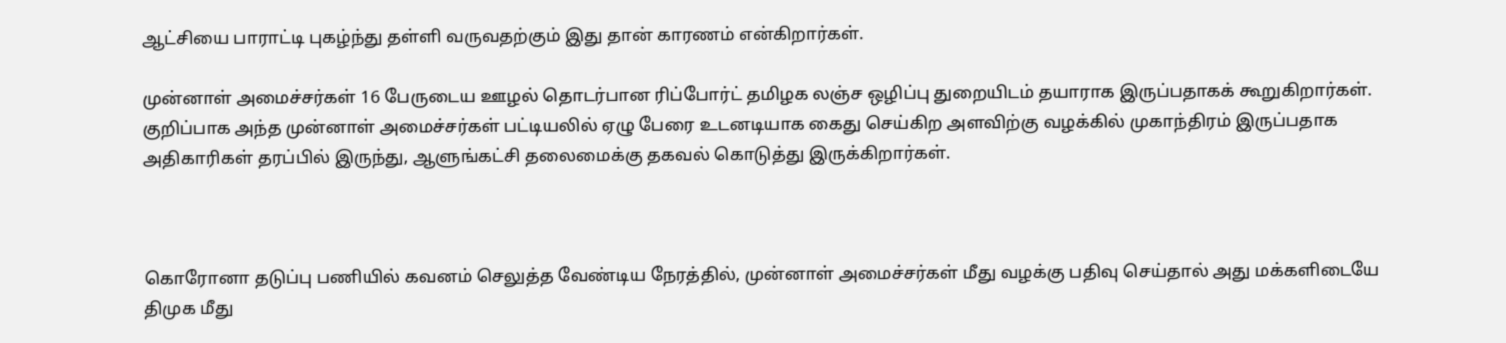ஆட்சியை பாராட்டி புகழ்ந்து தள்ளி வருவதற்கும் இது தான் காரணம் என்கிறார்கள்.

முன்னாள் அமைச்சர்கள் 16 பேருடைய ஊழல் தொடர்பான ரிப்போர்ட் தமிழக லஞ்ச ஒழிப்பு துறையிடம் தயாராக இருப்பதாகக் கூறுகிறார்கள். குறிப்பாக அந்த முன்னாள் அமைச்சர்கள் பட்டியலில் ஏழு பேரை உடனடியாக கைது செய்கிற அளவிற்கு வழக்கில் முகாந்திரம் இருப்பதாக அதிகாரிகள் தரப்பில் இருந்து, ஆளுங்கட்சி தலைமைக்கு தகவல் கொடுத்து இருக்கிறார்கள்.



கொரோனா தடுப்பு பணியில் கவனம் செலுத்த வேண்டிய நேரத்தில், முன்னாள் அமைச்சர்கள் மீது வழக்கு பதிவு செய்தால் அது மக்களிடையே திமுக மீது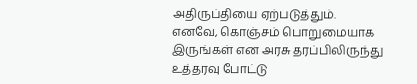அதிருப்தியை ஏற்படுத்தும். எனவே, கொஞ்சம் பொறுமையாக இருங்கள் என அரசு தரப்பிலிருந்து உத்தரவு போட்டு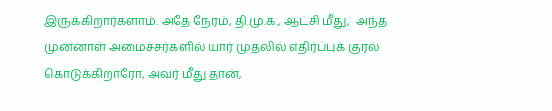இருக்கிறார்களாம். அதே நேரம், தி.மு.க., ஆட்சி மீது,  அந்த முன்னாள் அமைச்சர்களில் யார் முதலில் எதிர்ப்புக் குரல் கொடுக்கிறாரோ, அவர் மீது தான்,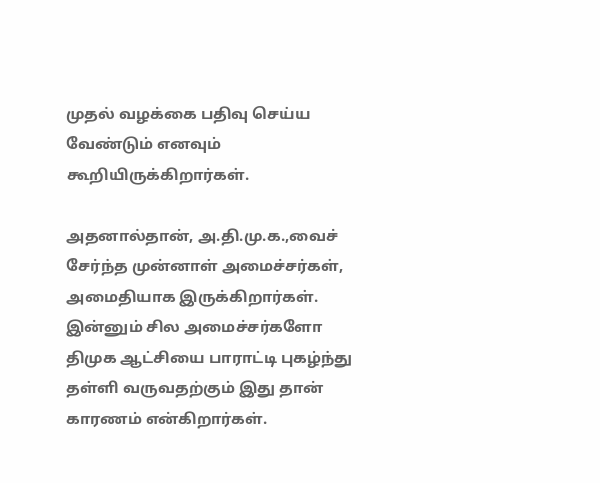முதல் வழக்கை பதிவு செய்ய வேண்டும் எனவும் கூறியிருக்கிறார்கள்.

அதனால்தான், அ.தி.மு.க.,வைச் சேர்ந்த முன்னாள் அமைச்சர்கள், அமைதியாக இருக்கிறார்கள். இன்னும் சில அமைச்சர்களோ திமுக ஆட்சியை பாராட்டி புகழ்ந்து தள்ளி வருவதற்கும் இது தான் காரணம் என்கிறார்கள்.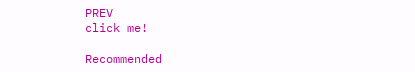PREV
click me!

Recommended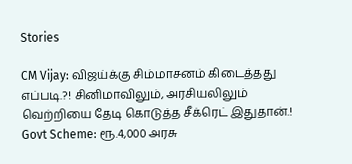Stories

CM Vijay: விஜய்க்கு சிம்மாசனம் கிடைத்தது எப்படி.?! சினிமாவிலும், அரசியலிலும் வெற்றியை தேடி கொடுத்த சீக்ரெட் இதுதான்.!
Govt Scheme: ரூ.4,000 அரசு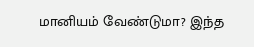மானியம் வேண்டுமா? இந்த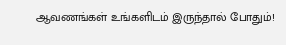ஆவணங்கள் உங்களிடம் இருந்தால் போதும்!